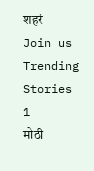शहरं
Join us
Trending Stories
1
मोठी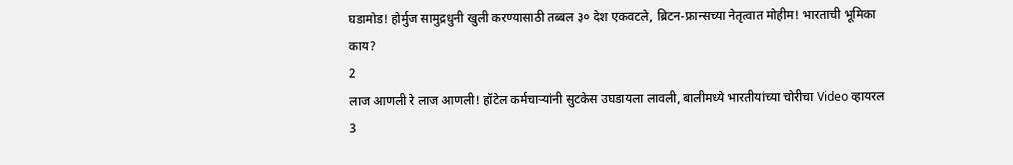घडामोड! होर्मुज सामुद्रधुनी खुली करण्यासाठी तब्बल ३० देश एकवटले, ब्रिटन-फ्रान्सच्या नेतृत्वात मोहीम! भारताची भूमिका काय?
2
लाज आणली रे लाज आणली! हॉटेल कर्मचाऱ्यांनी सुटकेस उघडायला लावली, बालीमध्ये भारतीयांच्या चोरीचा Video व्हायरल
3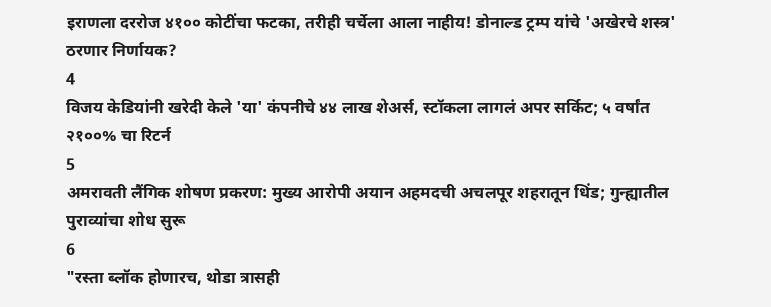इराणला दररोज ४१०० कोटींचा फटका, तरीही चर्चेला आला नाहीय! डोनाल्ड ट्रम्प यांचे 'अखेरचे शस्त्र' ठरणार निर्णायक?
4
विजय केडियांनी खरेदी केले 'या' कंपनीचे ४४ लाख शेअर्स, स्टॉकला लागलं अपर सर्किट; ५ वर्षांत २१००% चा रिटर्न
5
अमरावती लैंगिक शोषण प्रकरण: मुख्य आरोपी अयान अहमदची अचलपूर शहरातून धिंड; गुन्ह्यातील पुराव्यांचा शोध सुरू
6
"रस्ता ब्लॉक होणारच, थोडा त्रासही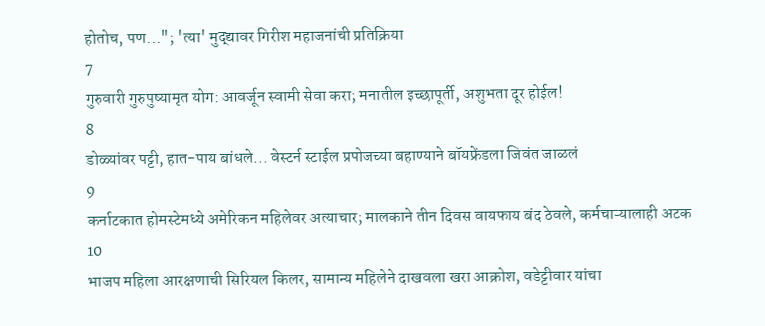होतोच, पण..."; 'त्या' मुद्द्यावर गिरीश महाजनांची प्रतिक्रिया
7
गुरुवारी गुरुपुष्यामृत योग: आवर्जून स्वामी सेवा करा; मनातील इच्छापूर्ती, अशुभता दूर होईल!
8
डोळ्यांवर पट्टी, हात-पाय बांधले... वेस्टर्न स्टाईल प्रपोजच्या बहाण्याने बॉयफ्रेंडला जिवंत जाळलं
9
कर्नाटकात होमस्टेमध्ये अमेरिकन महिलेवर अत्याचार; मालकाने तीन दिवस वायफाय बंद ठेवले, कर्मचाऱ्यालाही अटक
10
भाजप महिला आरक्षणाची सिरियल किलर, सामान्य महिलेने दाखवला खरा आक्रोश, वडेट्टीवार यांचा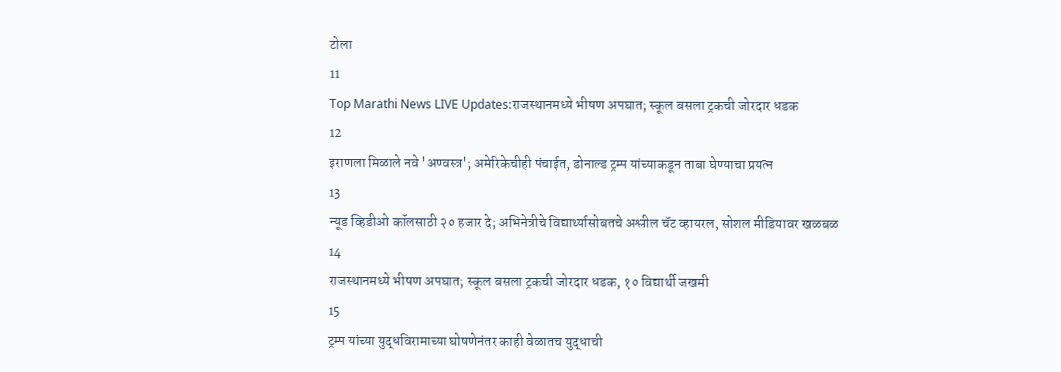टोला
11
Top Marathi News LIVE Updates:राजस्थानमध्ये भीषण अपघात; स्कूल बसला ट्रकची जोरदार धडक
12
इराणला मिळाले नवे 'अण्वस्त्र'; अमेरिकेचीही पंचाईत, डोनाल्ड ट्रम्प यांच्याकडून ताबा घेण्याचा प्रयत्न
13
न्यूड व्हिडीओ कॉलसाठी २० हजार दे; अभिनेत्रीचे विद्यार्थ्यासोबतचे अश्लील चॅट व्हायरल, सोशल मीडियावर खळबळ
14
राजस्थानमध्ये भीषण अपघात; स्कूल बसला ट्रकची जोरदार धडक, १० विद्यार्थी जखमी
15
ट्रम्प यांच्या युद्धविरामाच्या घोषणेनंतर काही वेळातच युद्धाची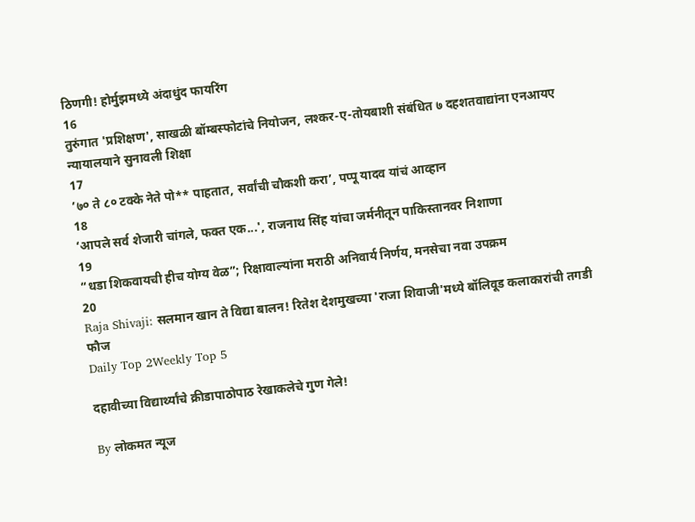ठिणगी! होर्मुझमध्ये अंदाधुंद फायरिंग
16
तुरुंगात 'प्रशिक्षण', साखळी बॉम्बस्फोटांचे नियोजन, लश्कर-ए-तोयबाशी संबंधित ७ दहशतवाद्यांना एनआयए न्यायालयाने सुनावली शिक्षा
17
’७० ते ८० टक्के नेते पो** पाहतात, सर्वांची चौकशी करा’, पप्पू यादव यांचं आव्हान
18
‘आपले सर्व शेजारी चांगले, फक्त एक...', राजनाथ सिंह यांचा जर्मनीतून पाकिस्तानवर निशाणा
19
“धडा शिकवायची हीच योग्य वेळ”; रिक्षावाल्यांना मराठी अनिवार्य निर्णय, मनसेचा नवा उपक्रम
20
Raja Shivaji: सलमान खान ते विद्या बालन! रितेश देशमुखच्या 'राजा शिवाजी'मध्ये बॉलिवूड कलाकारांची तगडी फौज
Daily Top 2Weekly Top 5

दहावीच्या विद्यार्थ्यांचे क्रीडापाठोपाठ रेखाकलेचे गुण गेले!

By लोकमत न्यूज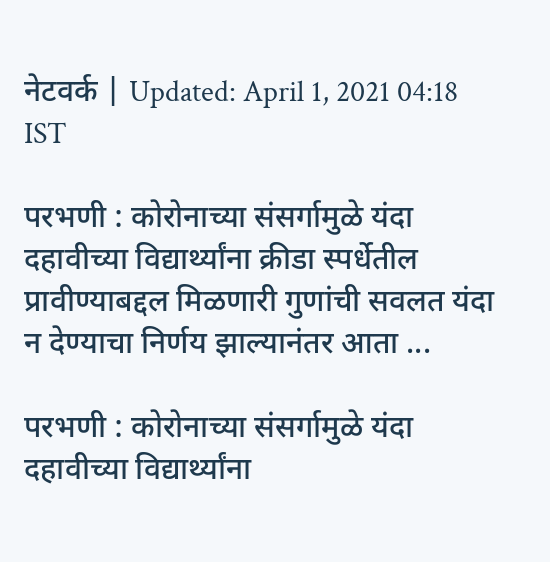नेटवर्क | Updated: April 1, 2021 04:18 IST

परभणी : कोरोनाच्या संसर्गामुळे यंदा दहावीच्या विद्यार्थ्यांना क्रीडा स्पर्धेतील प्रावीण्याबद्दल मिळणारी गुणांची सवलत यंदा न देण्याचा निर्णय झाल्यानंतर आता ...

परभणी : कोरोनाच्या संसर्गामुळे यंदा दहावीच्या विद्यार्थ्यांना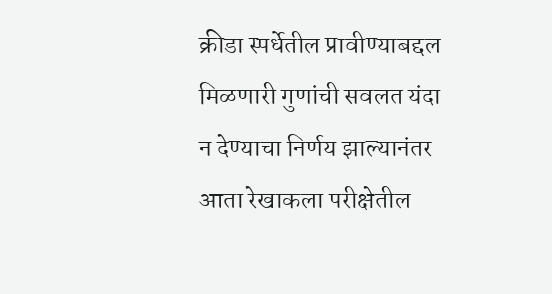क्रीडा स्पर्धेतील प्रावीण्याबद्दल मिळणारी गुणांची सवलत यंदा न देण्याचा निर्णय झाल्यानंतर आता रेखाकला परीक्षेतील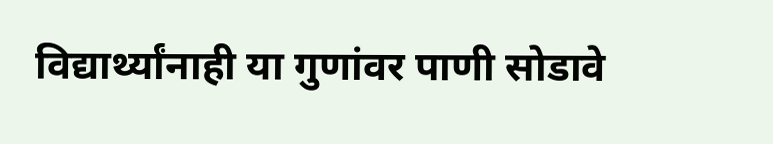विद्यार्थ्यांनाही या गुणांवर पाणी सोडावे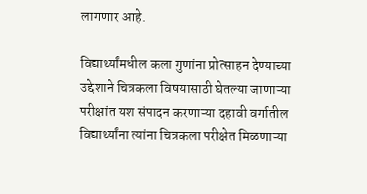लागणार आहे.

विद्यार्थ्यांमधील कला गुणांना प्रोत्साहन देण्याच्या उद्देशाने चित्रकला विषयासाठी घेतल्या जाणाऱ्या परीक्षांत यश संपादन करणाऱ्या दहावी वर्गातील विद्यार्थ्यांना त्यांना चित्रकला परीक्षेत मिळणाऱ्या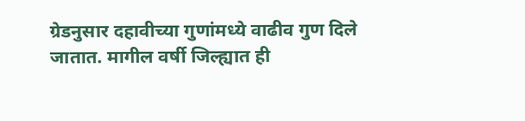ग्रेडनुसार दहावीच्या गुणांमध्ये वाढीव गुण दिले जातात. मागील वर्षी जिल्ह्यात ही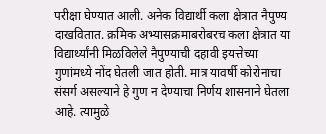परीक्षा घेण्यात आली. अनेक विद्यार्थी कला क्षेत्रात नैपुण्य दाखवितात. क्रमिक अभ्यासक्रमाबरोबरच कला क्षेत्रात या विद्यार्थ्यांनी मिळविलेले नैपुण्याची दहावी इयत्तेच्या गुणांमध्ये नोंद घेतली जात होती. मात्र यावर्षी कोरोनाचा संसर्ग असल्याने हे गुण न देण्याचा निर्णय शासनाने घेतला आहे. त्यामुळे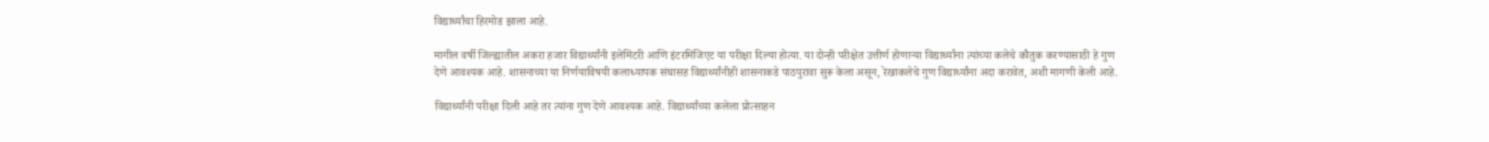विद्यार्थ्यांचा हिरमोड झाला आहे.

मागील वर्षी जिल्ह्यातील अकरा हजार विद्यार्थ्यांनी इलेमिंटरी आणि इंटरमिजिएट या परीक्षा दिल्या होत्या. या दोन्ही परीक्षेत उत्तीर्ण होणाऱ्या विद्यार्थ्यांना त्यांच्या कलेचे कौतुक करण्यासाठी हे गुण देणे आवश्यक आहे. शासनाच्या या निर्णयाविषयी कलाध्यापक संघासह विद्यार्थ्यांनीही शासनाकडे पाठपुरावा सुरू केला असून, रेखाकलेचे गुण विद्यार्थ्यांना अदा करावेत, अशी मागणी केली आहे.

विद्यार्थ्यांनी परीक्षा दिली आहे तर त्यांना गुण देणे आवश्यक आहे. विद्यार्थ्यांच्या कलेला प्रोत्साहन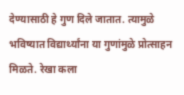देण्यासाठी हे गुण दिले जातात. त्यामुळे भविष्यात विद्यार्थ्यांना या गुणांमुळे प्रोत्साहन मिळते. रेखा कला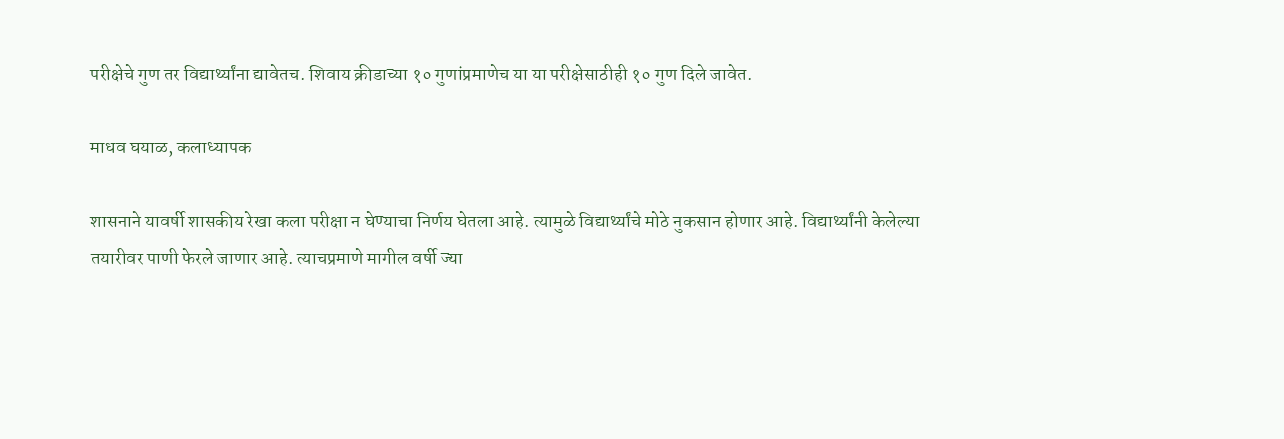परीक्षेचे गुण तर विद्यार्थ्यांना द्यावेतच. शिवाय क्रीडाच्या १० गुणांप्रमाणेच या या परीक्षेसाठीही १० गुण दिले जावेत.

माधव घयाळ, कलाध्यापक

शासनाने यावर्षी शासकीय रेखा कला परीक्षा न घेण्याचा निर्णय घेतला आहे. त्यामुळे विद्यार्थ्यांचे मोठे नुकसान होणार आहे. विद्यार्थ्यांनी केलेल्या तयारीवर पाणी फेरले जाणार आहे. त्याचप्रमाणे मागील वर्षी ज्या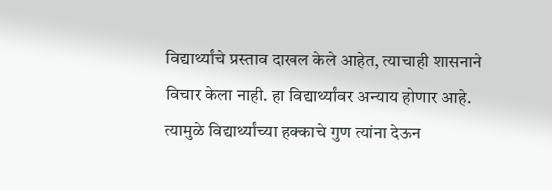विद्यार्थ्यांचे प्रस्ताव दाखल केले आहेत, त्याचाही शासनाने विचार केला नाही. हा विद्यार्थ्यांवर अन्याय होणार आहे. त्यामुळे विद्यार्थ्यांच्या हक्काचे गुण त्यांना देऊन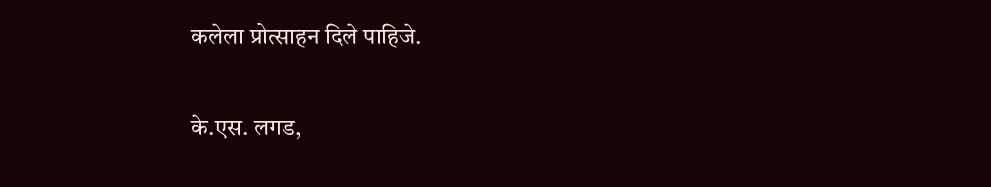कलेला प्रोत्साहन दिले पाहिजे.

के.एस. लगड,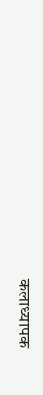कलाध्यापक